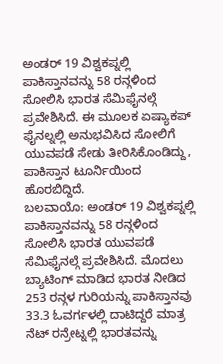ಅಂಡರ್ 19 ವಿಶ್ವಕಪ್ನಲ್ಲಿ ಪಾಕಿಸ್ತಾನವನ್ನು 58 ರನ್ಗಳಿಂದ ಸೋಲಿಸಿ ಭಾರತ ಸೆಮಿಫೈನಲ್ಗೆ ಪ್ರವೇಶಿಸಿದೆ. ಈ ಮೂಲಕ ಏಷ್ಯಾಕಪ್ ಫೈನಲ್ನಲ್ಲಿ ಅನುಭವಿಸಿದ ಸೋಲಿಗೆ ಯುವಪಡೆ ಸೇಡು ತೀರಿಸಿಕೊಂಡಿದ್ದು, ಪಾಕಿಸ್ತಾನ ಟೂರ್ನಿಯಿಂದ ಹೊರಬಿದ್ದಿದೆ.
ಬಲವಾಯೊ: ಅಂಡರ್ 19 ವಿಶ್ವಕಪ್ನಲ್ಲಿ ಪಾಕಿಸ್ತಾನವನ್ನು 58 ರನ್ಗಳಿಂದ ಸೋಲಿಸಿ ಭಾರತ ಯುವಪಡೆ ಸೆಮಿಫೈನಲ್ಗೆ ಪ್ರವೇಶಿಸಿದೆ. ಮೊದಲು ಬ್ಯಾಟಿಂಗ್ ಮಾಡಿದ ಭಾರತ ನೀಡಿದ 253 ರನ್ಗಳ ಗುರಿಯನ್ನು ಪಾಕಿಸ್ತಾನವು 33.3 ಓವರ್ಗಳಲ್ಲಿ ದಾಟಿದ್ದರೆ ಮಾತ್ರ ನೆಟ್ ರನ್ರೇಟ್ನಲ್ಲಿ ಭಾರತವನ್ನು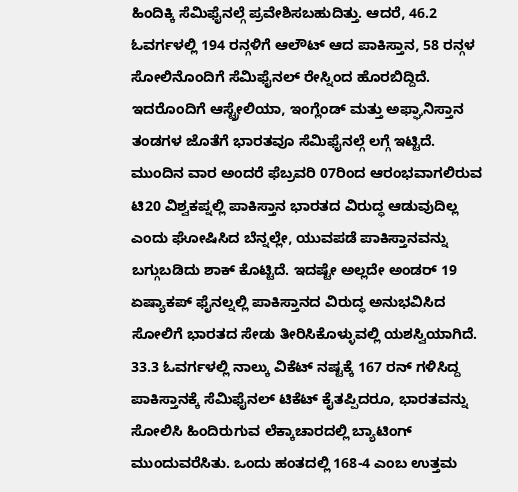ಹಿಂದಿಕ್ಕಿ ಸೆಮಿಫೈನಲ್ಗೆ ಪ್ರವೇಶಿಸಬಹುದಿತ್ತು. ಆದರೆ, 46.2 ಓವರ್ಗಳಲ್ಲಿ 194 ರನ್ಗಳಿಗೆ ಆಲೌಟ್ ಆದ ಪಾಕಿಸ್ತಾನ, 58 ರನ್ಗಳ ಸೋಲಿನೊಂದಿಗೆ ಸೆಮಿಫೈನಲ್ ರೇಸ್ನಿಂದ ಹೊರಬಿದ್ದಿದೆ. ಇದರೊಂದಿಗೆ ಆಸ್ಟ್ರೇಲಿಯಾ, ಇಂಗ್ಲೆಂಡ್ ಮತ್ತು ಅಫ್ಘಾನಿಸ್ತಾನ ತಂಡಗಳ ಜೊತೆಗೆ ಭಾರತವೂ ಸೆಮಿಫೈನಲ್ಗೆ ಲಗ್ಗೆ ಇಟ್ಟಿದೆ.
ಮುಂದಿನ ವಾರ ಅಂದರೆ ಫೆಬ್ರವರಿ 07ರಿಂದ ಆರಂಭವಾಗಲಿರುವ ಟಿ20 ವಿಶ್ವಕಪ್ನಲ್ಲಿ ಪಾಕಿಸ್ತಾನ ಭಾರತದ ವಿರುದ್ಧ ಆಡುವುದಿಲ್ಲ ಎಂದು ಘೋಷಿಸಿದ ಬೆನ್ನಲ್ಲೇ, ಯುವಪಡೆ ಪಾಕಿಸ್ತಾನವನ್ನು ಬಗ್ಗುಬಡಿದು ಶಾಕ್ ಕೊಟ್ಟಿದೆ. ಇದಷ್ಟೇ ಅಲ್ಲದೇ ಅಂಡರ್ 19 ಏಷ್ಯಾಕಪ್ ಫೈನಲ್ನಲ್ಲಿ ಪಾಕಿಸ್ತಾನದ ವಿರುದ್ಧ ಅನುಭವಿಸಿದ ಸೋಲಿಗೆ ಭಾರತದ ಸೇಡು ತೀರಿಸಿಕೊಳ್ಳುವಲ್ಲಿ ಯಶಸ್ವಿಯಾಗಿದೆ.
33.3 ಓವರ್ಗಳಲ್ಲಿ ನಾಲ್ಕು ವಿಕೆಟ್ ನಷ್ಟಕ್ಕೆ 167 ರನ್ ಗಳಿಸಿದ್ದ ಪಾಕಿಸ್ತಾನಕ್ಕೆ ಸೆಮಿಫೈನಲ್ ಟಿಕೆಟ್ ಕೈತಪ್ಪಿದರೂ, ಭಾರತವನ್ನು ಸೋಲಿಸಿ ಹಿಂದಿರುಗುವ ಲೆಕ್ಕಾಚಾರದಲ್ಲಿ ಬ್ಯಾಟಿಂಗ್ ಮುಂದುವರೆಸಿತು. ಒಂದು ಹಂತದಲ್ಲಿ 168-4 ಎಂಬ ಉತ್ತಮ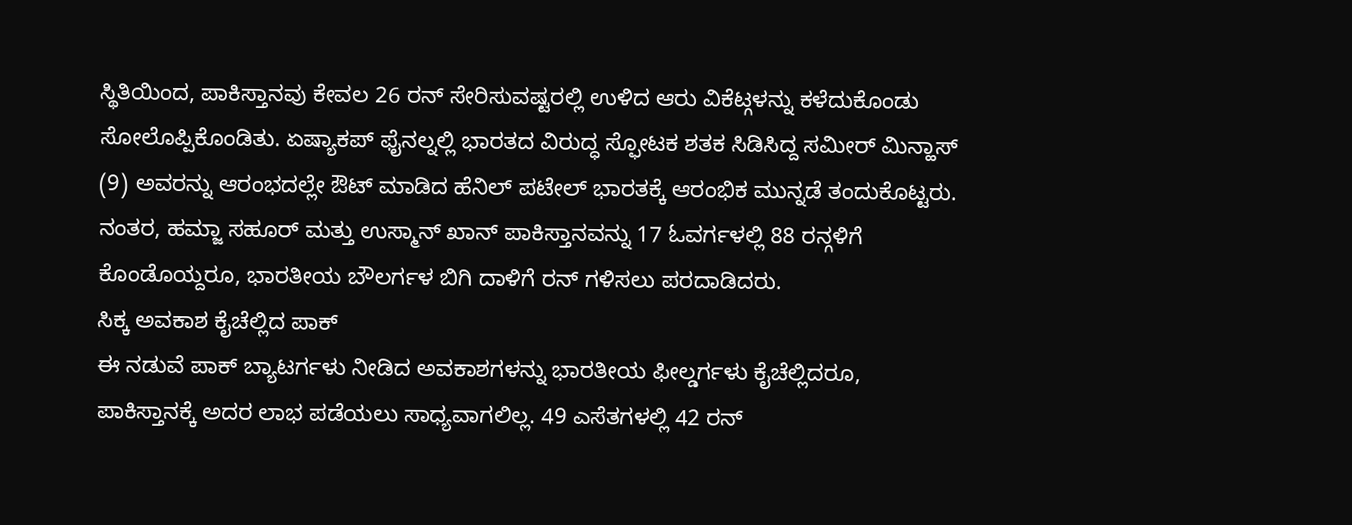ಸ್ಥಿತಿಯಿಂದ, ಪಾಕಿಸ್ತಾನವು ಕೇವಲ 26 ರನ್ ಸೇರಿಸುವಷ್ಟರಲ್ಲಿ ಉಳಿದ ಆರು ವಿಕೆಟ್ಗಳನ್ನು ಕಳೆದುಕೊಂಡು ಸೋಲೊಪ್ಪಿಕೊಂಡಿತು. ಏಷ್ಯಾಕಪ್ ಫೈನಲ್ನಲ್ಲಿ ಭಾರತದ ವಿರುದ್ಧ ಸ್ಫೋಟಕ ಶತಕ ಸಿಡಿಸಿದ್ದ ಸಮೀರ್ ಮಿನ್ಹಾಸ್ (9) ಅವರನ್ನು ಆರಂಭದಲ್ಲೇ ಔಟ್ ಮಾಡಿದ ಹೆನಿಲ್ ಪಟೇಲ್ ಭಾರತಕ್ಕೆ ಆರಂಭಿಕ ಮುನ್ನಡೆ ತಂದುಕೊಟ್ಟರು. ನಂತರ, ಹಮ್ಜಾ ಸಹೂರ್ ಮತ್ತು ಉಸ್ಮಾನ್ ಖಾನ್ ಪಾಕಿಸ್ತಾನವನ್ನು 17 ಓವರ್ಗಳಲ್ಲಿ 88 ರನ್ಗಳಿಗೆ ಕೊಂಡೊಯ್ದರೂ, ಭಾರತೀಯ ಬೌಲರ್ಗಳ ಬಿಗಿ ದಾಳಿಗೆ ರನ್ ಗಳಿಸಲು ಪರದಾಡಿದರು.
ಸಿಕ್ಕ ಅವಕಾಶ ಕೈಚೆಲ್ಲಿದ ಪಾಕ್
ಈ ನಡುವೆ ಪಾಕ್ ಬ್ಯಾಟರ್ಗಳು ನೀಡಿದ ಅವಕಾಶಗಳನ್ನು ಭಾರತೀಯ ಫೀಲ್ಡರ್ಗಳು ಕೈಚೆಲ್ಲಿದರೂ, ಪಾಕಿಸ್ತಾನಕ್ಕೆ ಅದರ ಲಾಭ ಪಡೆಯಲು ಸಾಧ್ಯವಾಗಲಿಲ್ಲ. 49 ಎಸೆತಗಳಲ್ಲಿ 42 ರನ್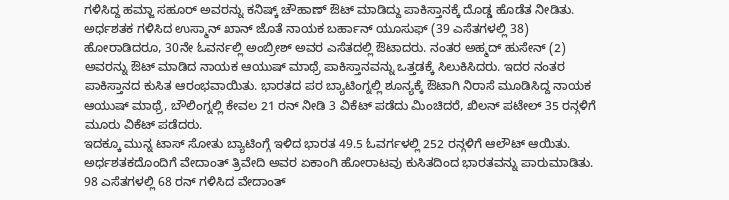ಗಳಿಸಿದ್ದ ಹಮ್ಜಾ ಸಹೂರ್ ಅವರನ್ನು ಕನಿಷ್ಕ್ ಚೌಹಾಣ್ ಔಟ್ ಮಾಡಿದ್ದು ಪಾಕಿಸ್ತಾನಕ್ಕೆ ದೊಡ್ಡ ಹೊಡೆತ ನೀಡಿತು. ಅರ್ಧಶತಕ ಗಳಿಸಿದ ಉಸ್ಮಾನ್ ಖಾನ್ ಜೊತೆ ನಾಯಕ ಬರ್ಹಾನ್ ಯೂಸುಫ್ (39 ಎಸೆತಗಳಲ್ಲಿ 38) ಹೋರಾಡಿದರೂ, 30ನೇ ಓವರ್ನಲ್ಲಿ ಅಂಬ್ರೀಶ್ ಅವರ ಎಸೆತದಲ್ಲಿ ಔಟಾದರು. ನಂತರ ಅಹ್ಮದ್ ಹುಸೇನ್ (2) ಅವರನ್ನು ಔಟ್ ಮಾಡಿದ ನಾಯಕ ಆಯುಷ್ ಮಾಥ್ರೆ ಪಾಕಿಸ್ತಾನವನ್ನು ಒತ್ತಡಕ್ಕೆ ಸಿಲುಕಿಸಿದರು. ಇದರ ನಂತರ ಪಾಕಿಸ್ತಾನದ ಕುಸಿತ ಆರಂಭವಾಯಿತು. ಭಾರತದ ಪರ ಬ್ಯಾಟಿಂಗ್ನಲ್ಲಿ ಶೂನ್ಯಕ್ಕೆ ಔಟಾಗಿ ನಿರಾಸೆ ಮೂಡಿಸಿದ್ದ ನಾಯಕ ಆಯುಷ್ ಮಾಥ್ರೆ, ಬೌಲಿಂಗ್ನಲ್ಲಿ ಕೇವಲ 21 ರನ್ ನೀಡಿ 3 ವಿಕೆಟ್ ಪಡೆದು ಮಿಂಚಿದರೆ, ಖಿಲನ್ ಪಟೇಲ್ 35 ರನ್ಗಳಿಗೆ ಮೂರು ವಿಕೆಟ್ ಪಡೆದರು.
ಇದಕ್ಕೂ ಮುನ್ನ ಟಾಸ್ ಸೋತು ಬ್ಯಾಟಿಂಗ್ಗೆ ಇಳಿದ ಭಾರತ 49.5 ಓವರ್ಗಳಲ್ಲಿ 252 ರನ್ಗಳಿಗೆ ಆಲೌಟ್ ಆಯಿತು. ಅರ್ಧಶತಕದೊಂದಿಗೆ ವೇದಾಂತ್ ತ್ರಿವೇದಿ ಅವರ ಏಕಾಂಗಿ ಹೋರಾಟವು ಕುಸಿತದಿಂದ ಭಾರತವನ್ನು ಪಾರುಮಾಡಿತು. 98 ಎಸೆತಗಳಲ್ಲಿ 68 ರನ್ ಗಳಿಸಿದ ವೇದಾಂತ್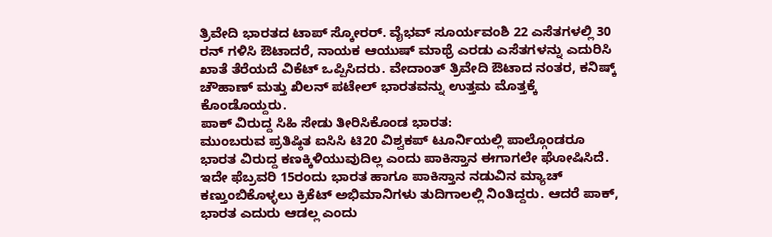ತ್ರಿವೇದಿ ಭಾರತದ ಟಾಪ್ ಸ್ಕೋರರ್. ವೈಭವ್ ಸೂರ್ಯವಂಶಿ 22 ಎಸೆತಗಳಲ್ಲಿ 30 ರನ್ ಗಳಿಸಿ ಔಟಾದರೆ, ನಾಯಕ ಆಯುಷ್ ಮಾಥ್ರೆ ಎರಡು ಎಸೆತಗಳನ್ನು ಎದುರಿಸಿ ಖಾತೆ ತೆರೆಯದೆ ವಿಕೆಟ್ ಒಪ್ಪಿಸಿದರು. ವೇದಾಂತ್ ತ್ರಿವೇದಿ ಔಟಾದ ನಂತರ, ಕನಿಷ್ಕ್ ಚೌಹಾಣ್ ಮತ್ತು ಖಿಲನ್ ಪಟೇಲ್ ಭಾರತವನ್ನು ಉತ್ತಮ ಮೊತ್ತಕ್ಕೆ ಕೊಂಡೊಯ್ದರು.
ಪಾಕ್ ವಿರುದ್ದ ಸಿಹಿ ಸೇಡು ತೀರಿಸಿಕೊಂಡ ಭಾರತ:
ಮುಂಬರುವ ಪ್ರತಿಷ್ಠಿತ ಐಸಿಸಿ ಟಿ20 ವಿಶ್ವಕಪ್ ಟೂರ್ನಿಯಲ್ಲಿ ಪಾಲ್ಗೊಂಡರೂ ಭಾರತ ವಿರುದ್ದ ಕಣಕ್ಕಿಳಿಯುವುದಿಲ್ಲ ಎಂದು ಪಾಕಿಸ್ತಾನ ಈಗಾಗಲೇ ಘೋಷಿಸಿದೆ. ಇದೇ ಫೆಬ್ರವರಿ 15ರಂದು ಭಾರತ ಹಾಗೂ ಪಾಕಿಸ್ತಾನ ನಡುವಿನ ಮ್ಯಾಚ್ ಕಣ್ತುಂಬಿಕೊಳ್ಳಲು ಕ್ರಿಕೆಟ್ ಅಭಿಮಾನಿಗಳು ತುದಿಗಾಲಲ್ಲಿ ನಿಂತಿದ್ದರು. ಆದರೆ ಪಾಕ್, ಭಾರತ ಎದುರು ಆಡಲ್ಲ ಎಂದು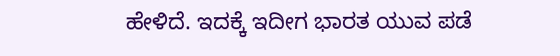ಹೇಳಿದೆ. ಇದಕ್ಕೆ ಇದೀಗ ಭಾರತ ಯುವ ಪಡೆ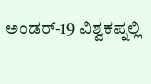ಅಂಡರ್-19 ವಿಶ್ವಕಪ್ನಲ್ಲಿ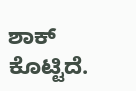ಶಾಕ್ ಕೊಟ್ಟಿದೆ.